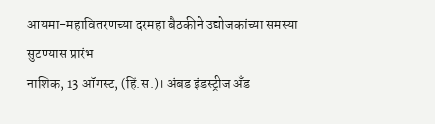आयमा-महावितरणच्या दरमहा बैठकीने उद्योजकांच्या समस्या सुटण्यास प्रारंभ
नाशिक, 13 ऑगस्ट, (हिं.स.)। अंबड इंडस्ट्रीज अँड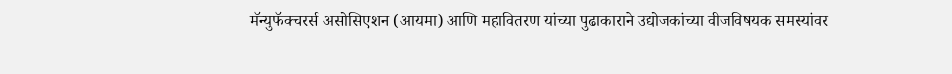मॅन्युफॅक्चरर्स असोसिएशन (आयमा) आणि महावितरण यांच्या पुढाकाराने उद्योजकांच्या वीजविषयक समस्यांवर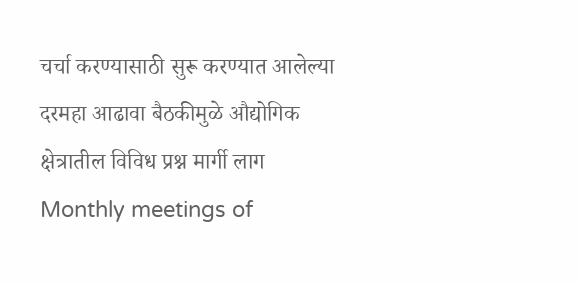चर्चा करण्यासाठी सुरू करण्यात आलेल्या दरमहा आढावा बैठकीमुळे औद्योगिक क्षेत्रातील विविध प्रश्न मार्गी लाग
Monthly meetings of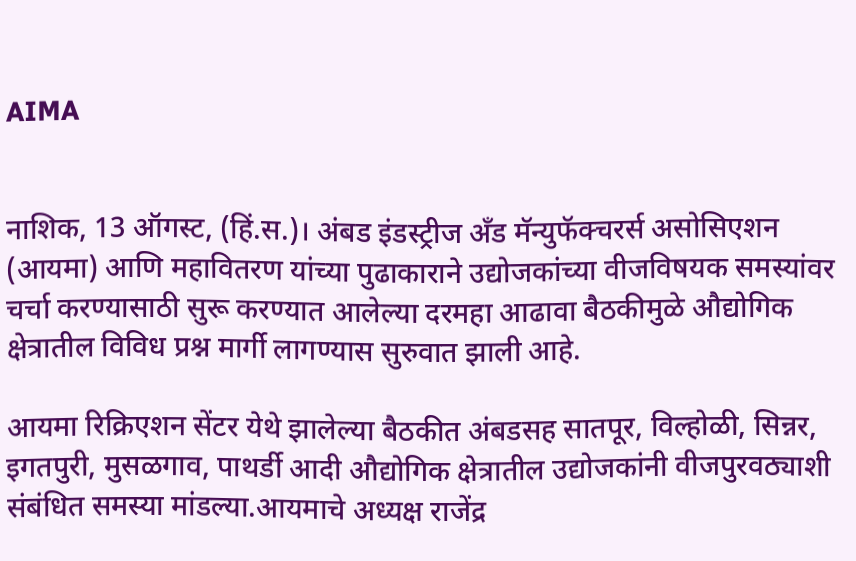AIMA


नाशिक, 13 ऑगस्ट, (हिं.स.)। अंबड इंडस्ट्रीज अँड मॅन्युफॅक्चरर्स असोसिएशन (आयमा) आणि महावितरण यांच्या पुढाकाराने उद्योजकांच्या वीजविषयक समस्यांवर चर्चा करण्यासाठी सुरू करण्यात आलेल्या दरमहा आढावा बैठकीमुळे औद्योगिक क्षेत्रातील विविध प्रश्न मार्गी लागण्यास सुरुवात झाली आहे.

आयमा रिक्रिएशन सेंटर येथे झालेल्या बैठकीत अंबडसह सातपूर, विल्होळी, सिन्नर, इगतपुरी, मुसळगाव, पाथर्डी आदी औद्योगिक क्षेत्रातील उद्योजकांनी वीजपुरवठ्याशी संबंधित समस्या मांडल्या.आयमाचे अध्यक्ष राजेंद्र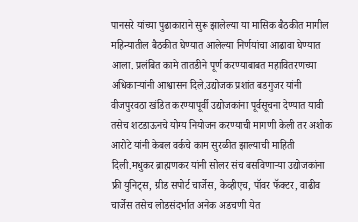पानसरे यांच्या पुढाकाराने सुरू झालेल्या या मासिक बैठकीत मागील महिन्यातील बैठकीत घेण्यात आलेल्या निर्णयांचा आढावा घेण्यात आला. प्रलंबित कामे तातडीने पूर्ण करण्याबाबत महावितरणच्या अधिकाऱ्यांनी आश्वासन दिले.उद्योजक प्रशांत बडगुजर यांनी वीजपुरवठा खंडित करण्यापूर्वी उद्योजकांना पूर्वसूचना देण्यात यावी तसेच शटडाऊनचे योग्य नियोजन करण्याची मागणी केली तर अशोक आरोटे यांनी केबल वर्कचे काम सुरळीत झाल्याची माहिती दिली.मधुकर ब्राह्मणकर यांनी सोलर संच बसविणाऱ्या उद्योजकांना फ्री युनिट्स, ग्रीड सपोर्ट चार्जेस, केव्हीएच, पॉवर फॅक्टर, वाढीव चार्जेस तसेच लोडसंदर्भात अनेक अडचणी येत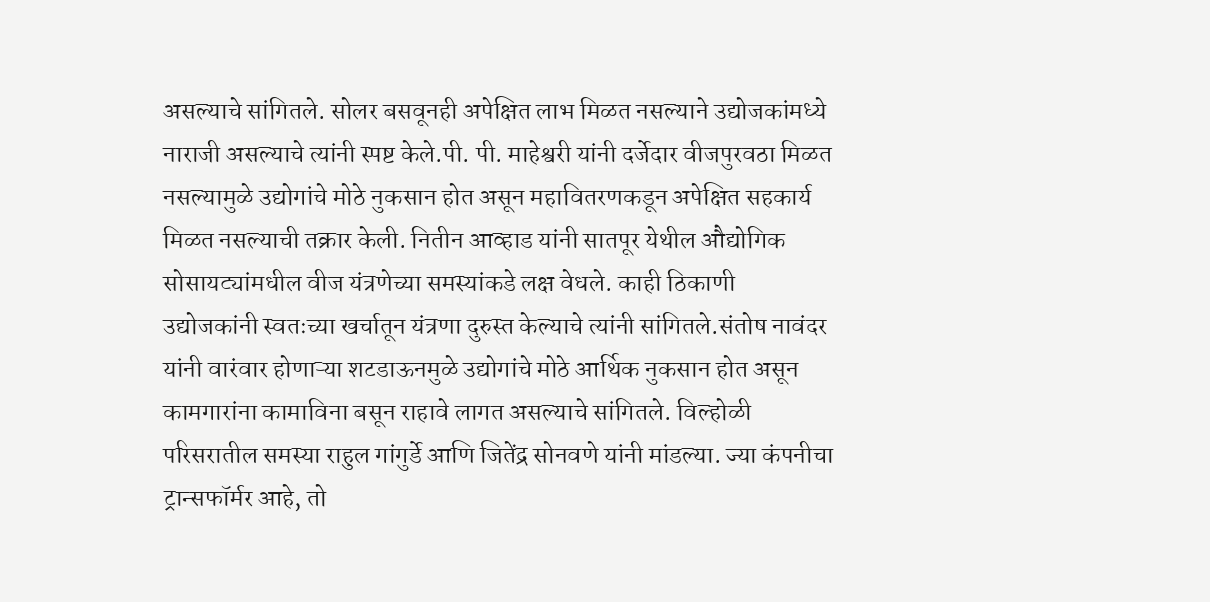असल्याचे सांगितले. सोलर बसवूनही अपेक्षित लाभ मिळत नसल्याने उद्योजकांमध्ये नाराजी असल्याचे त्यांनी स्पष्ट केले.पी. पी. माहेश्वरी यांनी दर्जेदार वीजपुरवठा मिळत नसल्यामुळे उद्योगांचे मोठे नुकसान होत असून महावितरणकडून अपेक्षित सहकार्य मिळत नसल्याची तक्रार केली. नितीन आव्हाड यांनी सातपूर येथील औद्योगिक सोसायट्यांमधील वीज यंत्रणेच्या समस्यांकडे लक्ष वेधले. काही ठिकाणी उद्योजकांनी स्वतःच्या खर्चातून यंत्रणा दुरुस्त केल्याचे त्यांनी सांगितले.संतोष नावंदर यांनी वारंवार होणाऱ्या शटडाऊनमुळे उद्योगांचे मोठे आर्थिक नुकसान होत असून कामगारांना कामाविना बसून राहावे लागत असल्याचे सांगितले. विल्होळी परिसरातील समस्या राहुल गांगुर्डे आणि जितेंद्र सोनवणे यांनी मांडल्या. ज्या कंपनीचा ट्रान्सफॉर्मर आहे, तो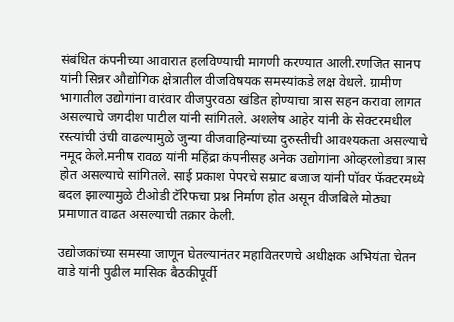संबंधित कंपनीच्या आवारात हलविण्याची मागणी करण्यात आली.रणजित सानप यांनी सिन्नर औद्योगिक क्षेत्रातील वीजविषयक समस्यांकडे लक्ष वेधले. ग्रामीण भागातील उद्योगांना वारंवार वीजपुरवठा खंडित होण्याचा त्रास सहन करावा लागत असल्याचे जगदीश पाटील यांनी सांगितले. अशलेष आहेर यांनी के सेक्टरमधील रस्त्यांची उंची वाढल्यामुळे जुन्या वीजवाहिन्यांच्या दुरुस्तीची आवश्यकता असल्याचे नमूद केले.मनीष रावळ यांनी महिंद्रा कंपनीसह अनेक उद्योगांना ओव्हरलोडचा त्रास होत असल्याचे सांगितले. साई प्रकाश पेपरचे सम्राट बजाज यांनी पॉवर फॅक्टरमध्ये बदल झाल्यामुळे टीओडी टॅरिफचा प्रश्न निर्माण होत असून वीजबिले मोठ्या प्रमाणात वाढत असल्याची तक्रार केली.

उद्योजकांच्या समस्या जाणून घेतल्यानंतर महावितरणचे अधीक्षक अभियंता चेतन वाडे यांनी पुढील मासिक बैठकीपूर्वी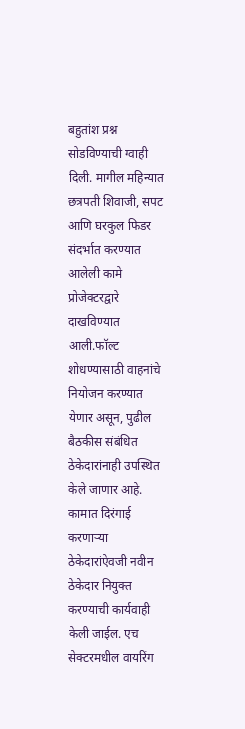बहुतांश प्रश्न सोडविण्याची ग्वाही दिली. मागील महिन्यात छत्रपती शिवाजी, सपट आणि घरकुल फिडर संदर्भात करण्यात आलेली कामे प्रोजेक्टरद्वारे दाखविण्यात आली.फॉल्ट शोधण्यासाठी वाहनांचे नियोजन करण्यात येणार असून, पुढील बैठकीस संबंधित ठेकेदारांनाही उपस्थित केले जाणार आहे. कामात दिरंगाई करणाऱ्या ठेकेदारांऐवजी नवीन ठेकेदार नियुक्त करण्याची कार्यवाही केली जाईल. एच सेक्टरमधील वायरिंग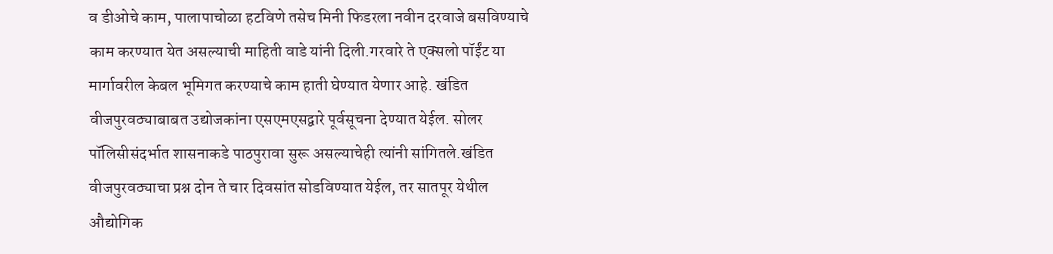व डीओचे काम, पालापाचोळा हटविणे तसेच मिनी फिडरला नवीन दरवाजे बसविण्याचे काम करण्यात येत असल्याची माहिती वाडे यांनी दिली.गरवारे ते एक्सलो पॉईंट या मार्गावरील केबल भूमिगत करण्याचे काम हाती घेण्यात येणार आहे. खंडित वीजपुरवठ्याबाबत उद्योजकांना एसएमएसद्वारे पूर्वसूचना देण्यात येईल. सोलर पॉलिसीसंदर्भात शासनाकडे पाठपुरावा सुरू असल्याचेही त्यांनी सांगितले.खंडित वीजपुरवठ्याचा प्रश्न दोन ते चार दिवसांत सोडविण्यात येईल, तर सातपूर येथील औद्योगिक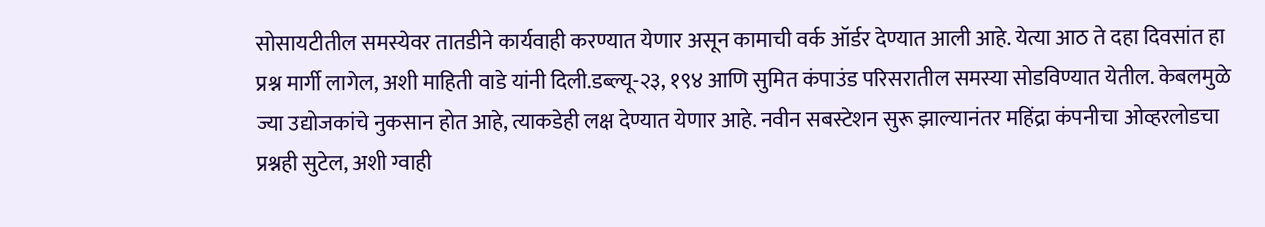सोसायटीतील समस्येवर तातडीने कार्यवाही करण्यात येणार असून कामाची वर्क ऑर्डर देण्यात आली आहे. येत्या आठ ते दहा दिवसांत हा प्रश्न मार्गी लागेल, अशी माहिती वाडे यांनी दिली.डब्ल्यू-२३, १९४ आणि सुमित कंपाउंड परिसरातील समस्या सोडविण्यात येतील. केबलमुळे ज्या उद्योजकांचे नुकसान होत आहे, त्याकडेही लक्ष देण्यात येणार आहे. नवीन सबस्टेशन सुरू झाल्यानंतर महिंद्रा कंपनीचा ओव्हरलोडचा प्रश्नही सुटेल, अशी ग्वाही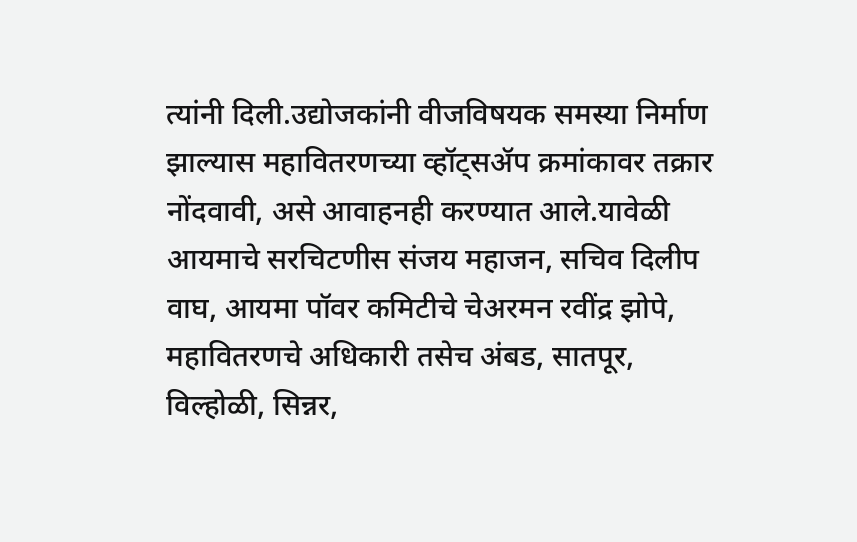त्यांनी दिली.उद्योजकांनी वीजविषयक समस्या निर्माण झाल्यास महावितरणच्या व्हॉट्सॲप क्रमांकावर तक्रार नोंदवावी, असे आवाहनही करण्यात आले.यावेळी आयमाचे सरचिटणीस संजय महाजन, सचिव दिलीप वाघ, आयमा पॉवर कमिटीचे चेअरमन रवींद्र झोपे, महावितरणचे अधिकारी तसेच अंबड, सातपूर, विल्होळी, सिन्नर,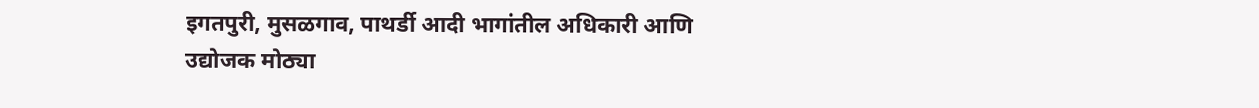इगतपुरी, मुसळगाव, पाथर्डी आदी भागांतील अधिकारी आणि उद्योजक मोठ्या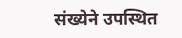संख्येने उपस्थित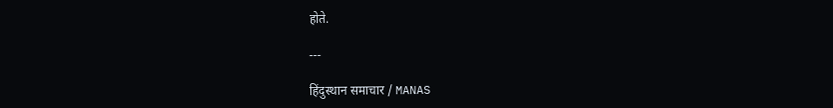होते.

---

हिंदुस्थान समाचार / MANAS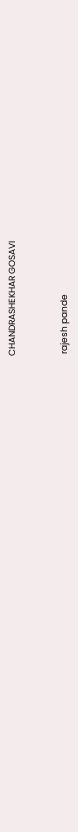CHANDRASHEKHAR GOSAVI


 rajesh pande